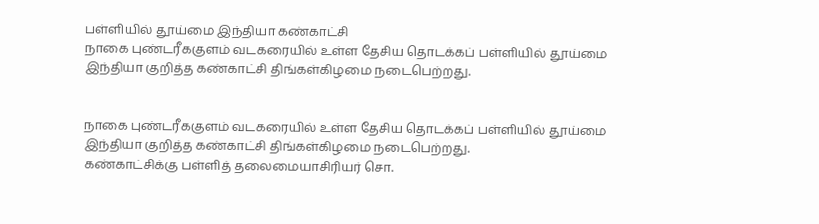பள்ளியில் தூய்மை இந்தியா கண்காட்சி
நாகை புண்டரீககுளம் வடகரையில் உள்ள தேசிய தொடக்கப் பள்ளியில் தூய்மை இந்தியா குறித்த கண்காட்சி திங்கள்கிழமை நடைபெற்றது.


நாகை புண்டரீககுளம் வடகரையில் உள்ள தேசிய தொடக்கப் பள்ளியில் தூய்மை இந்தியா குறித்த கண்காட்சி திங்கள்கிழமை நடைபெற்றது.
கண்காட்சிக்கு பள்ளித் தலைமையாசிரியர் சொ.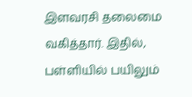இளவரசி தலைமை வகித்தார். இதில், பள்ளியில் பயிலும்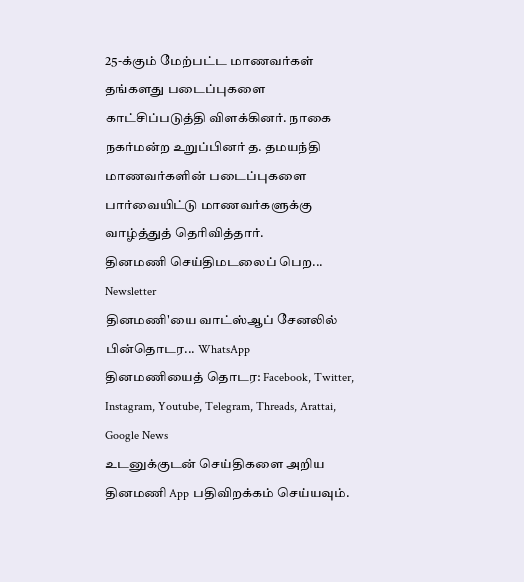25-க்கும் மேற்பட்ட மாணவர்கள் தங்களது படைப்புகளை காட்சிப்படுத்தி விளக்கினர். நாகை நகர்மன்ற உறுப்பினர் த. தமயந்தி மாணவர்களின் படைப்புகளை பார்வையிட்டு மாணவர்களுக்கு வாழ்த்துத் தெரிவித்தார்.
தினமணி செய்திமடலைப் பெற... Newsletter
தினமணி'யை வாட்ஸ்ஆப் சேனலில் பின்தொடர... WhatsApp
தினமணியைத் தொடர: Facebook, Twitter, Instagram, Youtube, Telegram, Threads, Arattai, Google News
உடனுக்குடன் செய்திகளை அறிய தினமணி App பதிவிறக்கம் செய்யவும்.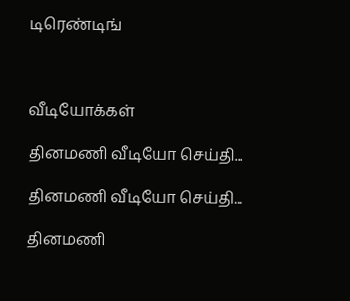டிரெண்டிங்



வீடியோக்கள்

தினமணி வீடியோ செய்தி...

தினமணி வீடியோ செய்தி...

தினமணி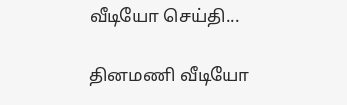வீடியோ செய்தி...

தினமணி வீடியோ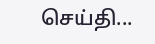செய்தி...